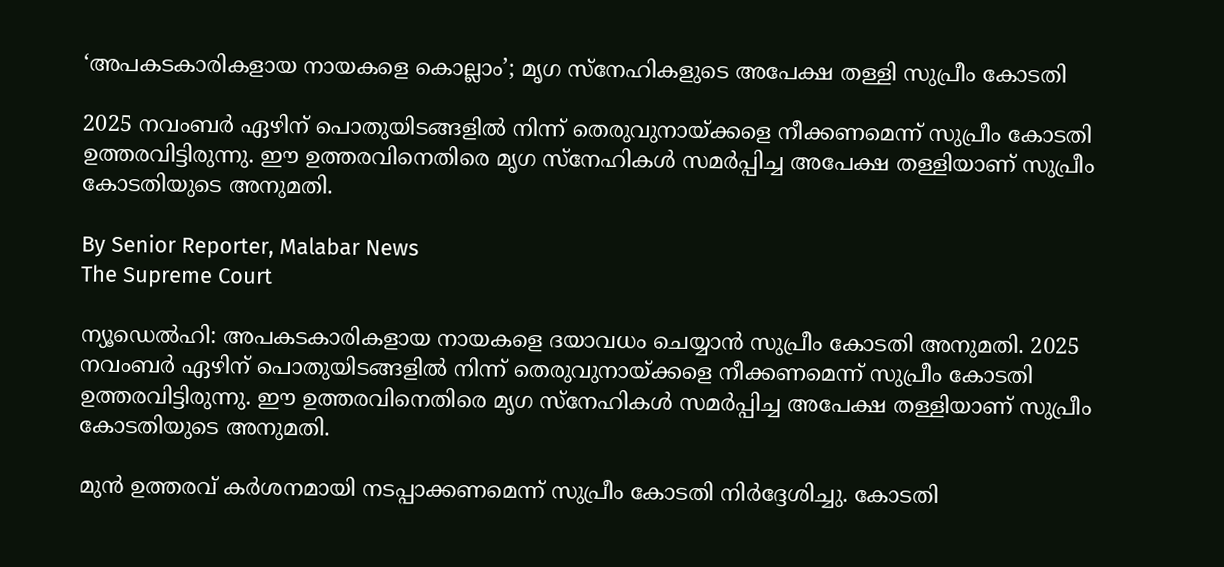‘അപകടകാരികളായ നായകളെ കൊല്ലാം’; മൃഗ സ്‌നേഹികളുടെ അപേക്ഷ തള്ളി സുപ്രീം കോടതി

2025 നവംബർ ഏഴിന് പൊതുയിടങ്ങളിൽ നിന്ന് തെരുവുനായ്‌ക്കളെ നീക്കണമെന്ന് സുപ്രീം കോടതി ഉത്തരവിട്ടിരുന്നു. ഈ ഉത്തരവിനെതിരെ മൃഗ സ്‌നേഹികൾ സമർപ്പിച്ച അപേക്ഷ തള്ളിയാണ് സുപ്രീം കോടതിയുടെ അനുമതി.

By Senior Reporter, Malabar News
The Supreme Court

ന്യൂഡെൽഹി: അപകടകാരികളായ നായകളെ ദയാവധം ചെയ്യാൻ സുപ്രീം കോടതി അനുമതി. 2025 നവംബർ ഏഴിന് പൊതുയിടങ്ങളിൽ നിന്ന് തെരുവുനായ്‌ക്കളെ നീക്കണമെന്ന് സുപ്രീം കോടതി ഉത്തരവിട്ടിരുന്നു. ഈ ഉത്തരവിനെതിരെ മൃഗ സ്‌നേഹികൾ സമർപ്പിച്ച അപേക്ഷ തള്ളിയാണ് സുപ്രീം കോടതിയുടെ അനുമതി.

മുൻ ഉത്തരവ് കർശനമായി നടപ്പാക്കണമെന്ന് സുപ്രീം കോടതി നിർദ്ദേശിച്ചു. കോടതി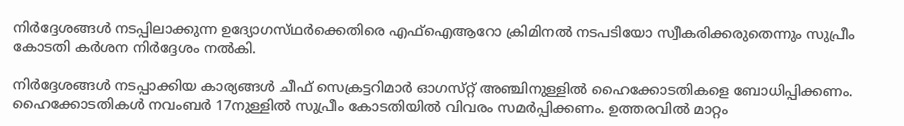നിർദ്ദേശങ്ങൾ നടപ്പിലാക്കുന്ന ഉദ്യോഗസ്‌ഥർക്കെതിരെ എഫ്ഐആറോ ക്രിമിനൽ നടപടിയോ സ്വീകരിക്കരുതെന്നും സുപ്രീം കോടതി കർശന നിർദ്ദേശം നൽകി.

നിർദ്ദേശങ്ങൾ നടപ്പാക്കിയ കാര്യങ്ങൾ ചീഫ് സെക്രട്ടറിമാർ ഓഗസ്‌റ്റ് അഞ്ചിനുള്ളിൽ ഹൈക്കോടതികളെ ബോധിപ്പിക്കണം. ഹൈക്കോടതികൾ നവംബർ 17നുള്ളിൽ സുപ്രീം കോടതിയിൽ വിവരം സമർപ്പിക്കണം. ഉത്തരവിൽ മാറ്റം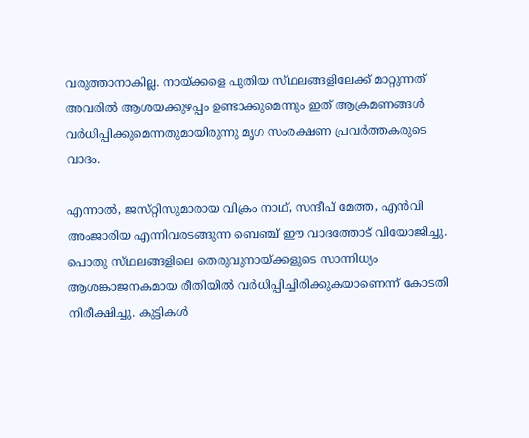വരുത്താനാകില്ല. നായ്‌ക്കളെ പുതിയ സ്‌ഥലങ്ങളിലേക്ക് മാറ്റുന്നത് അവരിൽ ആശയക്കുഴപ്പം ഉണ്ടാക്കുമെന്നും ഇത് ആക്രമണങ്ങൾ വർധിപ്പിക്കുമെന്നതുമായിരുന്നു മൃഗ സംരക്ഷണ പ്രവർത്തകരുടെ വാദം.

എന്നാൽ, ജസ്‌റ്റിസുമാരായ വിക്രം നാഥ്, സന്ദീപ് മേത്ത, എൻവി അംജാരിയ എന്നിവരടങ്ങുന്ന ബെഞ്ച് ഈ വാദത്തോട് വിയോജിച്ചു. പൊതു സ്‌ഥലങ്ങളിലെ തെരുവുനായ്‌ക്കളുടെ സാന്നിധ്യം ആശങ്കാജനകമായ രീതിയിൽ വർധിപ്പിച്ചിരിക്കുകയാണെന്ന് കോടതി നിരീക്ഷിച്ചു. കുട്ടികൾ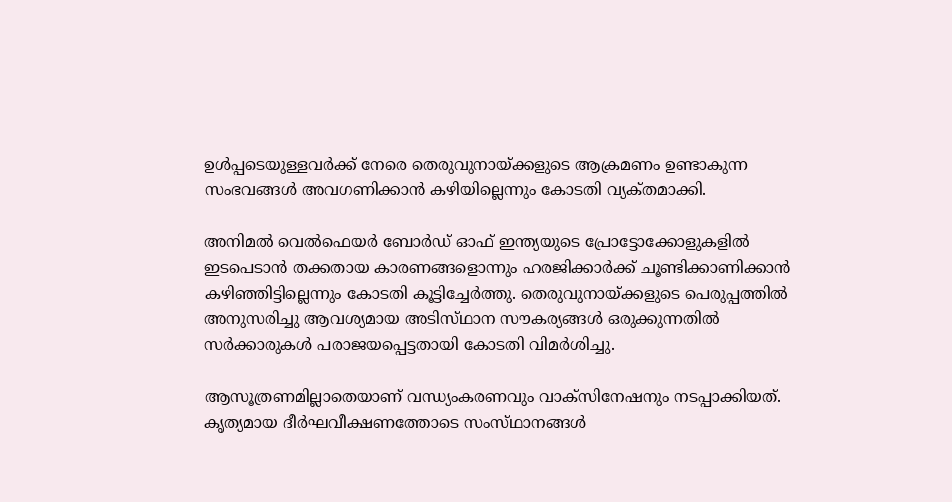ഉൾപ്പടെയുള്ളവർക്ക് നേരെ തെരുവുനായ്‌ക്കളുടെ ആക്രമണം ഉണ്ടാകുന്ന സംഭവങ്ങൾ അവഗണിക്കാൻ കഴിയില്ലെന്നും കോടതി വ്യക്‌തമാക്കി.

അനിമൽ വെൽഫെയർ ബോർഡ് ഓഫ് ഇന്ത്യയുടെ പ്രോട്ടോക്കോളുകളിൽ ഇടപെടാൻ തക്കതായ കാരണങ്ങളൊന്നും ഹരജിക്കാർക്ക് ചൂണ്ടിക്കാണിക്കാൻ കഴിഞ്ഞിട്ടില്ലെന്നും കോടതി കൂട്ടിച്ചേർത്തു. തെരുവുനായ്‌ക്കളുടെ പെരുപ്പത്തിൽ അനുസരിച്ചു ആവശ്യമായ അടിസ്‌ഥാന സൗകര്യങ്ങൾ ഒരുക്കുന്നതിൽ സർക്കാരുകൾ പരാജയപ്പെട്ടതായി കോടതി വിമർശിച്ചു.

ആസൂത്രണമില്ലാതെയാണ് വന്ധ്യംകരണവും വാക്‌സിനേഷനും നടപ്പാക്കിയത്. കൃത്യമായ ദീർഘവീക്ഷണത്തോടെ സംസ്‌ഥാനങ്ങൾ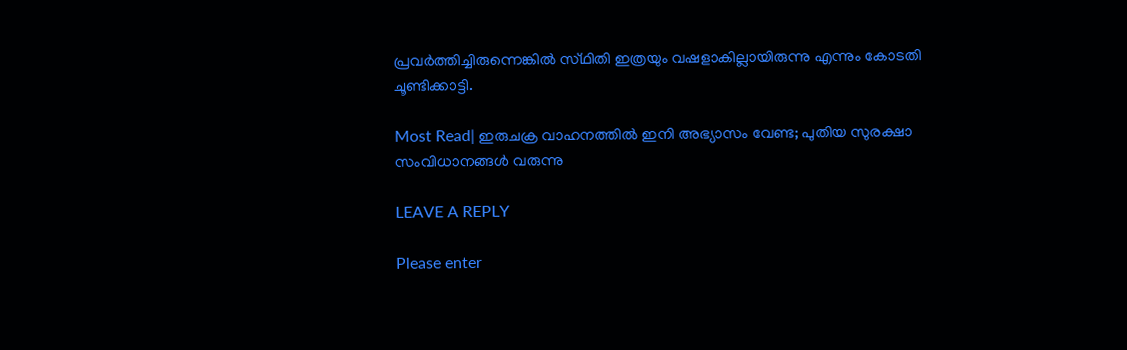പ്രവർത്തിച്ചിരുന്നെങ്കിൽ സ്‌ഥിതി ഇത്രയും വഷളാകില്ലായിരുന്നു എന്നും കോടതി ചൂണ്ടിക്കാട്ടി.

Most Read| ഇരുചക്ര വാഹനത്തിൽ ഇനി അഭ്യാസം വേണ്ട; പുതിയ സുരക്ഷാ സംവിധാനങ്ങൾ വരുന്നു

LEAVE A REPLY

Please enter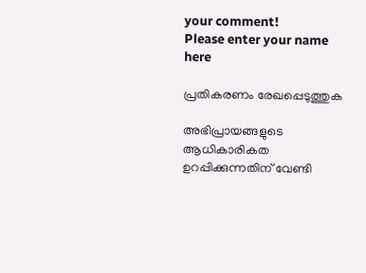your comment!
Please enter your name here

പ്രതികരണം രേഖപ്പെടുത്തുക

അഭിപ്രായങ്ങളുടെ ആധികാരികത ഉറപ്പിക്കുന്നതിന് വേണ്ടി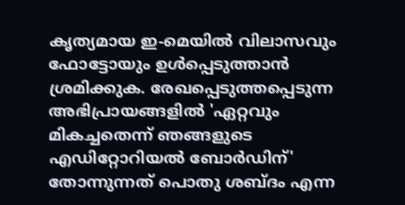കൃത്യമായ ഇ-മെയിൽ വിലാസവും ഫോട്ടോയും ഉൾപ്പെടുത്താൻ ശ്രമിക്കുക. രേഖപ്പെടുത്തപ്പെടുന്ന അഭിപ്രായങ്ങളിൽ 'ഏറ്റവും മികച്ചതെന്ന് ഞങ്ങളുടെ എഡിറ്റോറിയൽ ബോർഡിന്' തോന്നുന്നത് പൊതു ശബ്‌ദം എന്ന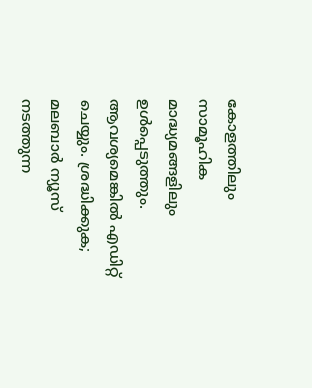കോളത്തിലും സാമൂഹിക മാദ്ധ്യമങ്ങളിലും ഉൾപ്പെടുത്തും. ആവശ്യമെങ്കിൽ എഡിറ്റ് ചെയ്യും. ശ്രദ്ധിക്കുക; മലബാർ ന്യൂസ് നടത്തുന്ന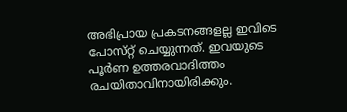അഭിപ്രായ പ്രകടനങ്ങളല്ല ഇവിടെ പോസ്‌റ്റ് ചെയ്യുന്നത്. ഇവയുടെ പൂർണ ഉത്തരവാദിത്തം രചയിതാവിനായിരിക്കും.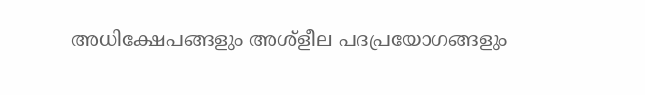അധിക്ഷേപങ്ങളും അശ്‌ളീല പദപ്രയോഗങ്ങളും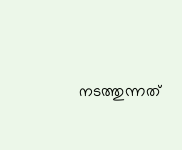നടത്തുന്നത്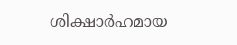ശിക്ഷാർഹമായ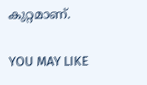കുറ്റമാണ്.

YOU MAY LIKE